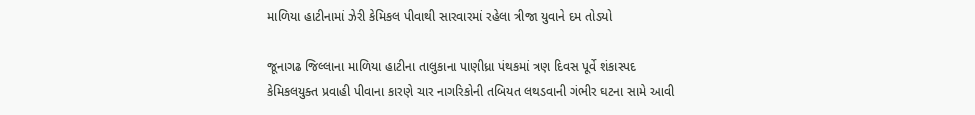માળિયા હાટીનામાં ઝેરી કેમિકલ પીવાથી સારવારમાં રહેલા ત્રીજા યુવાને દમ તોડયો

જૂનાગઢ જિલ્લાના માળિયા હાટીના તાલુકાના પાણીધ્રા પંથકમાં ત્રણ દિવસ પૂર્વે શંકાસ્પદ કેમિકલયુક્ત પ્રવાહી પીવાના કારણે ચાર નાગરિકોની તબિયત લથડવાની ગંભીર ઘટના સામે આવી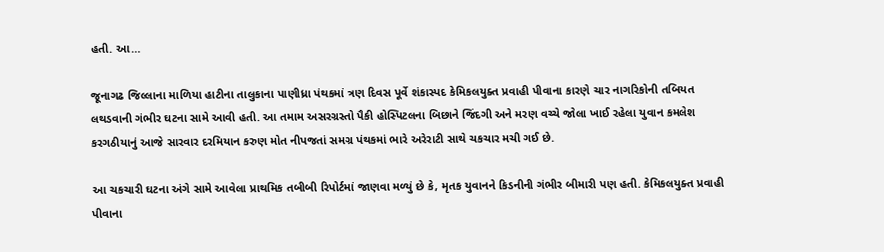હતી. આ…

જૂનાગઢ જિલ્લાના માળિયા હાટીના તાલુકાના પાણીધ્રા પંથકમાં ત્રણ દિવસ પૂર્વે શંકાસ્પદ કેમિકલયુક્ત પ્રવાહી પીવાના કારણે ચાર નાગરિકોની તબિયત લથડવાની ગંભીર ઘટના સામે આવી હતી. આ તમામ અસરગ્રસ્તો પૈકી હોસ્પિટલના બિછાને જિંદગી અને મરણ વચ્ચે જોલા ખાઈ રહેલા યુવાન કમલેશ કરગઠીયાનું આજે સારવાર દરમિયાન કરુણ મોત નીપજતાં સમગ્ર પંથકમાં ભારે અરેરાટી સાથે ચકચાર મચી ગઈ છે.

આ ચકચારી ઘટના અંગે સામે આવેલા પ્રાથમિક તબીબી રિપોર્ટમાં જાણવા મળ્યું છે કે, મૃતક યુવાનને કિડનીની ગંભીર બીમારી પણ હતી. કેમિકલયુક્ત પ્રવાહી પીવાના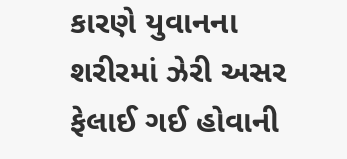કારણે યુવાનના શરીરમાં ઝેરી અસર ફેલાઈ ગઈ હોવાની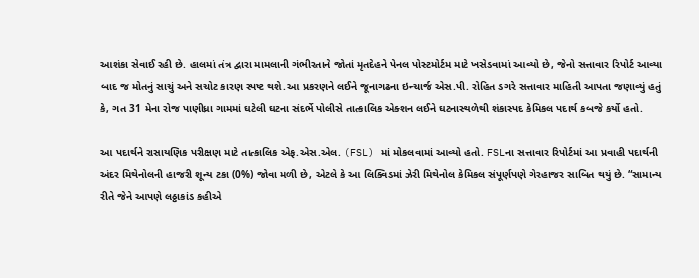આશંકા સેવાઈ રહી છે. હાલમાં તંત્ર દ્વારા મામલાની ગંભીરતાને જોતાં મૃતદેહને પેનલ પોસ્ટમોર્ટમ માટે ખસેડવામાં આવ્યો છે, જેનો સત્તાવાર રિપોર્ટ આવ્યા બાદ જ મોતનું સાચું અને સચોટ કારણ સ્પષ્ટ થશે.આ પ્રકરણને લઈને જૂનાગઢના ઇન્ચાર્જ એસ.પી. રોહિત ડગરે સત્તાવાર માહિતી આપતા જણાવ્યું હતું કે, ગત 31 મેના રોજ પાણીધ્રા ગામમાં ઘટેલી ઘટના સંદર્ભે પોલીસે તાત્કાલિક એક્શન લઈને ઘટનાસ્થળેથી શંકાસ્પદ કેમિકલ પદાર્થ કબજે કર્યો હતો.

આ પદાર્થને રાસાયણિક પરીક્ષણ માટે તાત્કાલિક એફ.એસ.એલ. (FSL) માં મોકલવામાં આવ્યો હતો. FSLના સત્તાવાર રિપોર્ટમાં આ પ્રવાહી પદાર્થની અંદર મિથેનોલની હાજરી શૂન્ય ટકા (0%) જોવા મળી છે, એટલે કે આ લિક્વિડમાં ઝેરી મિથેનોલ કેમિકલ સંપૂર્ણપણે ગેરહાજર સાબિત થયું છે. “સામાન્ય રીતે જેને આપણે લઠ્ઠાકાંડ કહીએ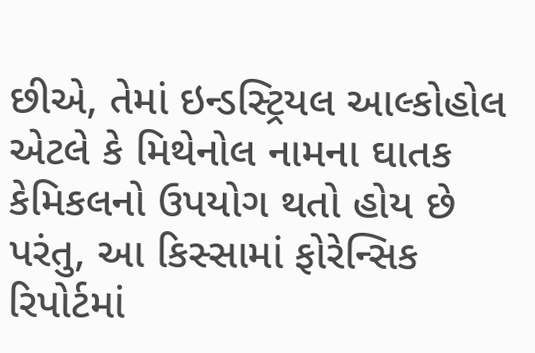છીએ, તેમાં ઇન્ડસ્ટ્રિયલ આલ્કોહોલ એટલે કે મિથેનોલ નામના ઘાતક કેમિકલનો ઉપયોગ થતો હોય છે પરંતુ, આ કિસ્સામાં ફોરેન્સિક રિપોર્ટમાં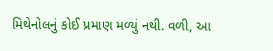મિથેનોલનું કોઈ પ્રમાણ મળ્યું નથી. વળી, આ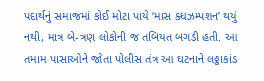પદાર્થનું સમાજમાં કોઈ મોટા પાયે ‘માસ ક્ધઝમ્પશન’ થયું નથી, માત્ર બે-ત્રણ લોકોની જ તબિયત બગડી હતી. આ તમામ પાસાઓને જોતા પોલીસ તંત્ર આ ઘટનાને લઠ્ઠાકાંડ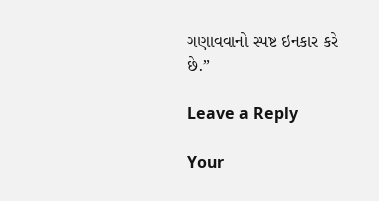ગણાવવાનો સ્પષ્ટ ઇનકાર કરે છે.”

Leave a Reply

Your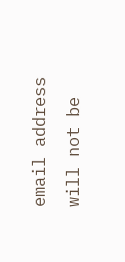email address will not be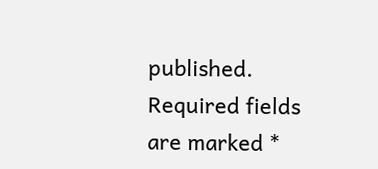published. Required fields are marked *